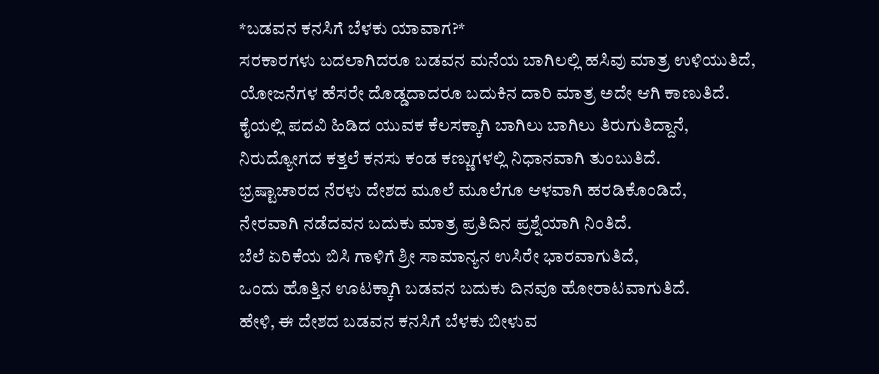*ಬಡವನ ಕನಸಿಗೆ ಬೆಳಕು ಯಾವಾಗ?*
ಸರಕಾರಗಳು ಬದಲಾಗಿದರೂ ಬಡವನ ಮನೆಯ ಬಾಗಿಲಲ್ಲಿ ಹಸಿವು ಮಾತ್ರ ಉಳಿಯುತಿದೆ,
ಯೋಜನೆಗಳ ಹೆಸರೇ ದೊಡ್ಡದಾದರೂ ಬದುಕಿನ ದಾರಿ ಮಾತ್ರ ಅದೇ ಆಗಿ ಕಾಣುತಿದೆ.
ಕೈಯಲ್ಲಿ ಪದವಿ ಹಿಡಿದ ಯುವಕ ಕೆಲಸಕ್ಕಾಗಿ ಬಾಗಿಲು ಬಾಗಿಲು ತಿರುಗುತಿದ್ದಾನೆ,
ನಿರುದ್ಯೋಗದ ಕತ್ತಲೆ ಕನಸು ಕಂಡ ಕಣ್ಣುಗಳಲ್ಲಿ ನಿಧಾನವಾಗಿ ತುಂಬುತಿದೆ.
ಭ್ರಷ್ಟಾಚಾರದ ನೆರಳು ದೇಶದ ಮೂಲೆ ಮೂಲೆಗೂ ಆಳವಾಗಿ ಹರಡಿಕೊಂಡಿದೆ,
ನೇರವಾಗಿ ನಡೆದವನ ಬದುಕು ಮಾತ್ರ ಪ್ರತಿದಿನ ಪ್ರಶ್ನೆಯಾಗಿ ನಿಂತಿದೆ.
ಬೆಲೆ ಏರಿಕೆಯ ಬಿಸಿ ಗಾಳಿಗೆ ಶ್ರೀ ಸಾಮಾನ್ಯನ ಉಸಿರೇ ಭಾರವಾಗುತಿದೆ,
ಒಂದು ಹೊತ್ತಿನ ಊಟಕ್ಕಾಗಿ ಬಡವನ ಬದುಕು ದಿನವೂ ಹೋರಾಟವಾಗುತಿದೆ.
ಹೇಳಿ, ಈ ದೇಶದ ಬಡವನ ಕನಸಿಗೆ ಬೆಳಕು ಬೀಳುವ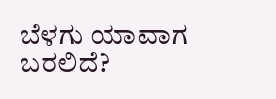ಬೆಳಗು ಯಾವಾಗ ಬರಲಿದೆ?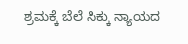ಶ್ರಮಕ್ಕೆ ಬೆಲೆ ಸಿಕ್ಕು ನ್ಯಾಯದ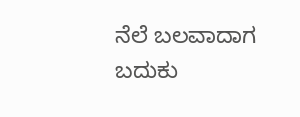ನೆಲೆ ಬಲವಾದಾಗ ಬದುಕು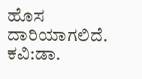ಹೊಸ ದಾರಿಯಾಗಲಿದೆ.
ಕವಿ:ಡಾ.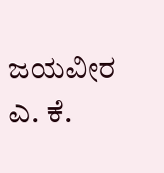ಜಯವೀರ ಎ. ಕೆ.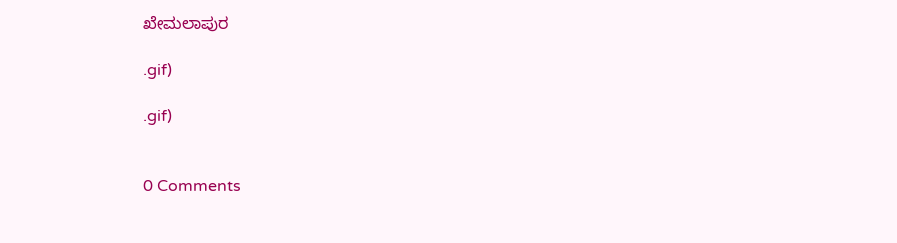ಖೇಮಲಾಪುರ

.gif)

.gif)


0 Comments